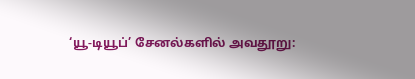‘யூ-டியூப்’ சேனல்களில் அவதூறு: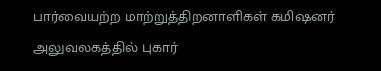பார்வையற்ற மாற்றுத்திறனாளிகள் கமிஷனர் அலுவலகத்தில் புகார்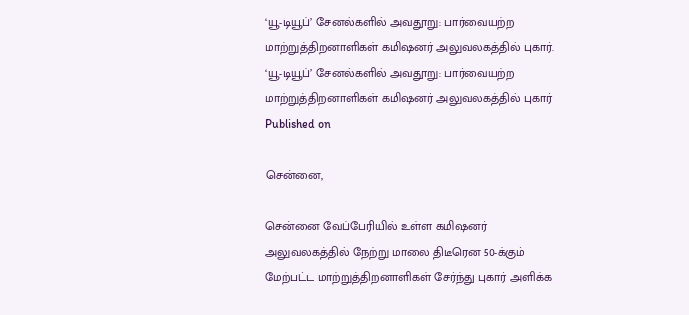‘யூ-டியூப்’ சேனல்களில் அவதூறு: பார்வையற்ற மாற்றுத்திறனாளிகள் கமிஷனர் அலுவலகத்தில் புகார்.
‘யூ-டியூப்’ சேனல்களில் அவதூறு: பார்வையற்ற மாற்றுத்திறனாளிகள் கமிஷனர் அலுவலகத்தில் புகார்
Published on

சென்னை,

சென்னை வேப்பேரியில் உள்ள கமிஷனர் அலுவலகத்தில் நேற்று மாலை திடீரென 50-க்கும் மேற்பட்ட மாற்றுத்திறனாளிகள் சேர்ந்து புகார் அளிக்க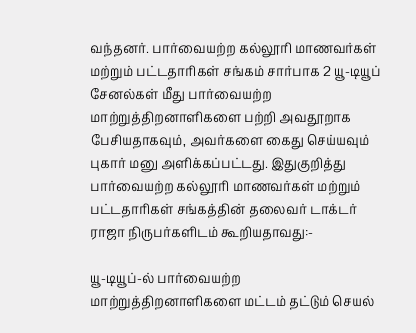வந்தனர். பார்வையற்ற கல்லூரி மாணவர்கள் மற்றும் பட்டதாரிகள் சங்கம் சார்பாக 2 யூ-டியூப் சேனல்கள் மீது பார்வையற்ற மாற்றுத்திறனாளிகளை பற்றி அவதூறாக பேசியதாகவும், அவர்களை கைது செய்யவும் புகார் மனு அளிக்கப்பட்டது. இதுகுறித்து பார்வையற்ற கல்லூரி மாணவர்கள் மற்றும் பட்டதாரிகள் சங்கத்தின் தலைவர் டாக்டர் ராஜா நிருபர்களிடம் கூறியதாவது:-

யூ-டியூப்-ல் பார்வையற்ற மாற்றுத்திறனாளிகளை மட்டம் தட்டும் செயல்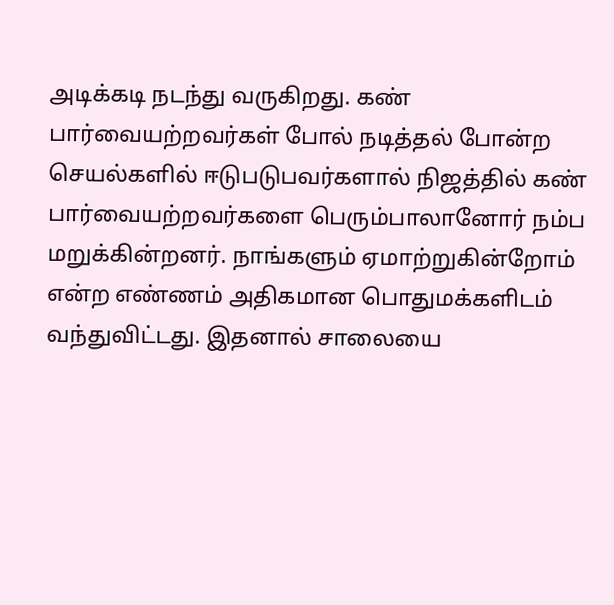அடிக்கடி நடந்து வருகிறது. கண் பார்வையற்றவர்கள் போல் நடித்தல் போன்ற செயல்களில் ஈடுபடுபவர்களால் நிஜத்தில் கண் பார்வையற்றவர்களை பெரும்பாலானோர் நம்ப மறுக்கின்றனர். நாங்களும் ஏமாற்றுகின்றோம் என்ற எண்ணம் அதிகமான பொதுமக்களிடம் வந்துவிட்டது. இதனால் சாலையை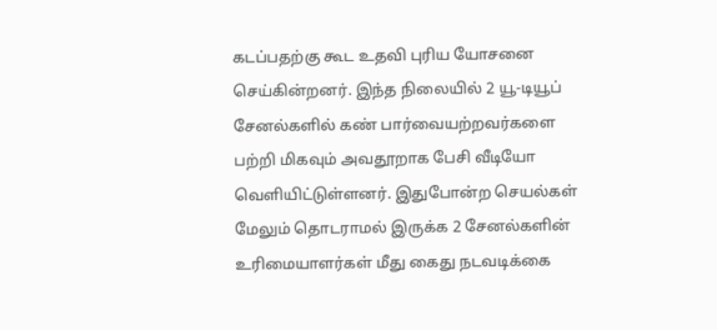கடப்பதற்கு கூட உதவி புரிய யோசனை செய்கின்றனர். இந்த நிலையில் 2 யூ-டியூப் சேனல்களில் கண் பார்வையற்றவர்களை பற்றி மிகவும் அவதூறாக பேசி வீடியோ வெளியிட்டுள்ளனர். இதுபோன்ற செயல்கள் மேலும் தொடராமல் இருக்க 2 சேனல்களின் உரிமையாளர்கள் மீது கைது நடவடிக்கை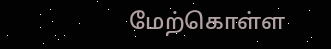மேற்கொள்ள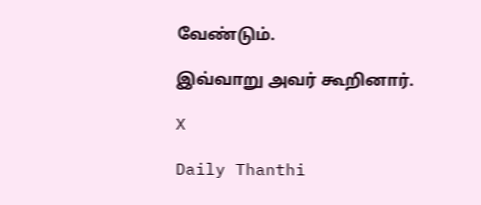வேண்டும்.

இவ்வாறு அவர் கூறினார்.

X

Daily Thanthi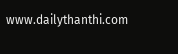www.dailythanthi.com